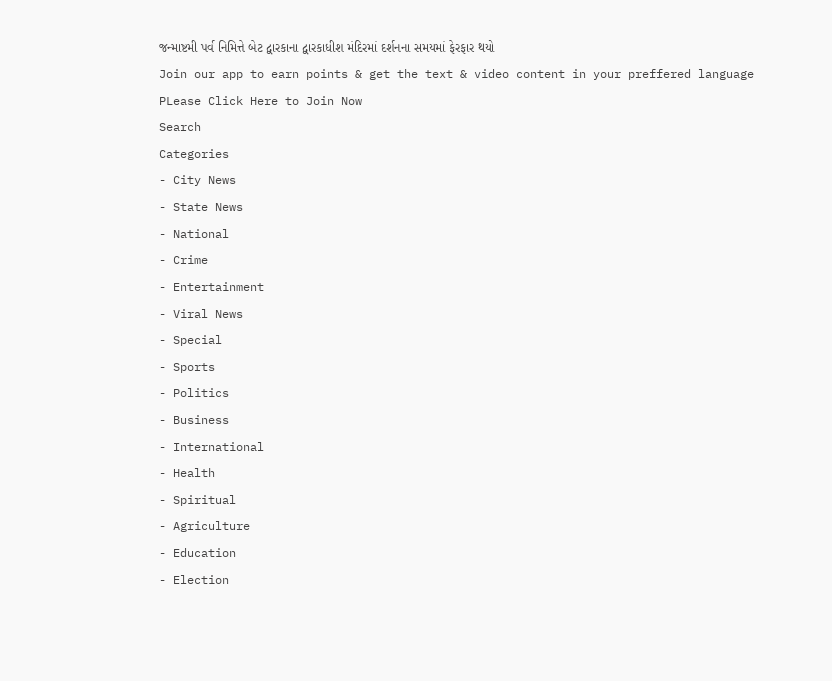જન્માષ્ટમી પર્વ નિમિત્તે બેટ દ્વારકાના દ્વારકાધીશ મંદિરમાં દર્શનના સમયમાં ફેરફાર થયો
Join our app to earn points & get the text & video content in your preffered language
PLease Click Here to Join Now
Search
Categories
- City News
- State News
- National
- Crime
- Entertainment
- Viral News
- Special
- Sports
- Politics
- Business
- International
- Health
- Spiritual
- Agriculture
- Education
- Election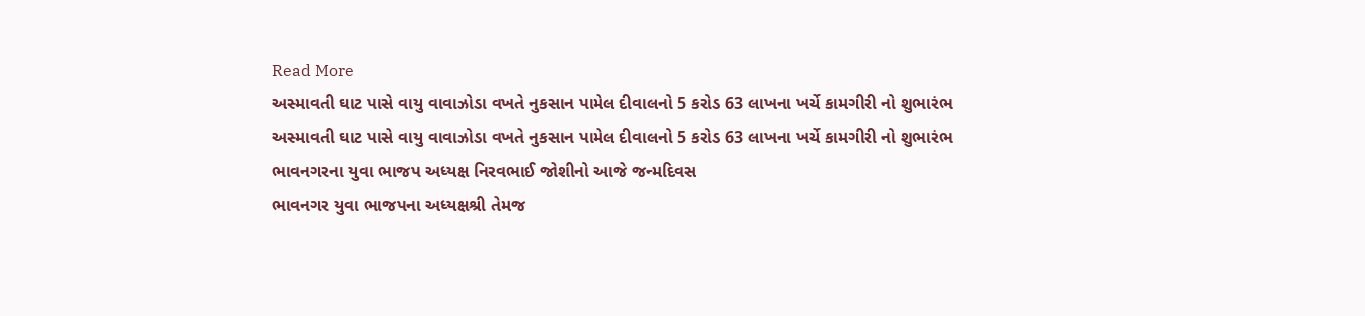Read More
અસ્માવતી ઘાટ પાસે વાયુ વાવાઝોડા વખતે નુકસાન પામેલ દીવાલનો 5 કરોડ 63 લાખના ખર્ચે કામગીરી નો શુભારંભ
અસ્માવતી ઘાટ પાસે વાયુ વાવાઝોડા વખતે નુકસાન પામેલ દીવાલનો 5 કરોડ 63 લાખના ખર્ચે કામગીરી નો શુભારંભ
ભાવનગરના યુવા ભાજપ અધ્યક્ષ નિરવભાઈ જોશીનો આજે જન્મદિવસ
ભાવનગર યુવા ભાજપના અધ્યક્ષશ્રી તેમજ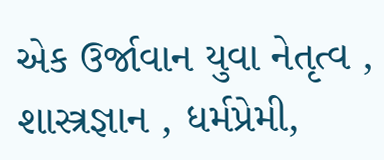એક ઉર્જાવાન યુવા નેતૃત્વ , શાસ્ત્રજ્ઞાન , ધર્મપ્રેમી,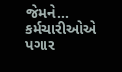જેમને...
કર્મચારીઓએ પગાર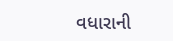વધારાની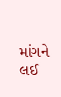માંગને લઈ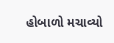હોબાળો મચાવ્યો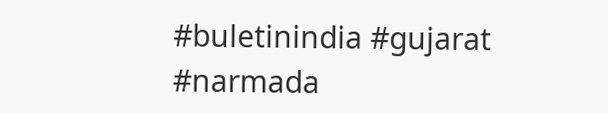#buletinindia #gujarat #narmada